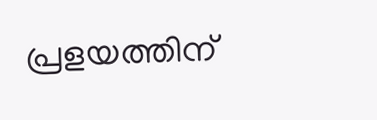പ്രളയത്തിന്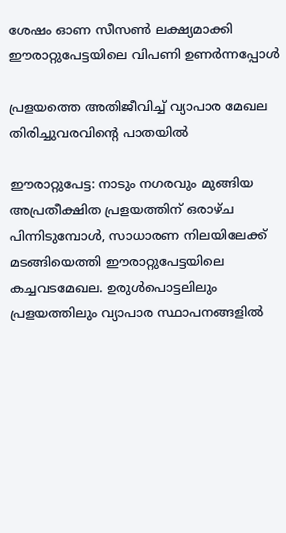ശേഷം ഓണ സീസൺ ലക്ഷ്യമാക്കി ഈരാറ്റുപേട്ടയിലെ വിപണി ഉണർന്നപ്പോൾ

പ്രളയത്തെ അതിജീവിച്ച് വ്യാപാര മേഖല തിരിച്ചുവരവിന്‍റെ പാതയിൽ

ഈരാറ്റുപേട്ട: നാടും നഗരവും മുങ്ങിയ അപ്രതീക്ഷിത പ്രളയത്തിന് ഒരാഴ്ച പിന്നിടുമ്പോൾ, സാധാരണ നിലയിലേക്ക് മടങ്ങിയെത്തി ഈരാറ്റുപേട്ടയിലെ കച്ചവടമേഖല. ഉരുൾപൊട്ടലിലും പ്രളയത്തിലും വ്യാപാര സ്ഥാപനങ്ങളിൽ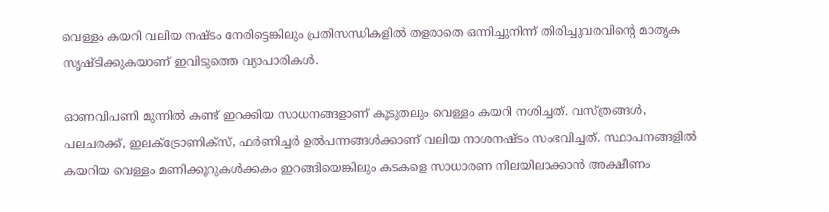വെള്ളം കയറി വലിയ നഷ്ടം നേരിട്ടെങ്കിലും പ്രതിസന്ധികളിൽ തളരാതെ ഒന്നിച്ചുനിന്ന് തിരിച്ചുവരവിന്‍റെ മാതൃക സൃഷ്ടിക്കുകയാണ് ഇവിടുത്തെ വ്യാപാരികൾ.

ഓണവിപണി മുന്നിൽ കണ്ട് ഇറക്കിയ സാധനങ്ങളാണ് കൂടുതലും വെള്ളം കയറി നശിച്ചത്. വസ്ത്രങ്ങൾ, പലചരക്ക്, ഇലക്ട്രോണിക്സ്, ഫർണിച്ചർ ഉൽപന്നങ്ങൾക്കാണ് വലിയ നാശനഷ്ടം സംഭവിച്ചത്. സ്ഥാപനങ്ങളിൽ കയറിയ വെള്ളം മണിക്കൂറുകൾക്കകം ഇറങ്ങിയെങ്കിലും കടകളെ സാധാരണ നിലയിലാക്കാൻ അക്ഷീണം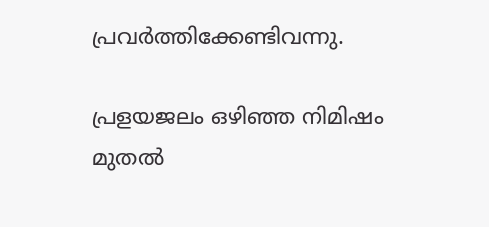പ്രവർത്തിക്കേണ്ടിവന്നു.

പ്രളയജലം ഒഴിഞ്ഞ നിമിഷം മുതൽ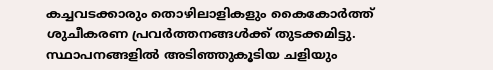കച്ചവടക്കാരും തൊഴിലാളികളും കൈകോർത്ത് ശുചീകരണ പ്രവർത്തനങ്ങൾക്ക് തുടക്കമിട്ടു. സ്ഥാപനങ്ങളിൽ അടിഞ്ഞുകൂടിയ ചളിയും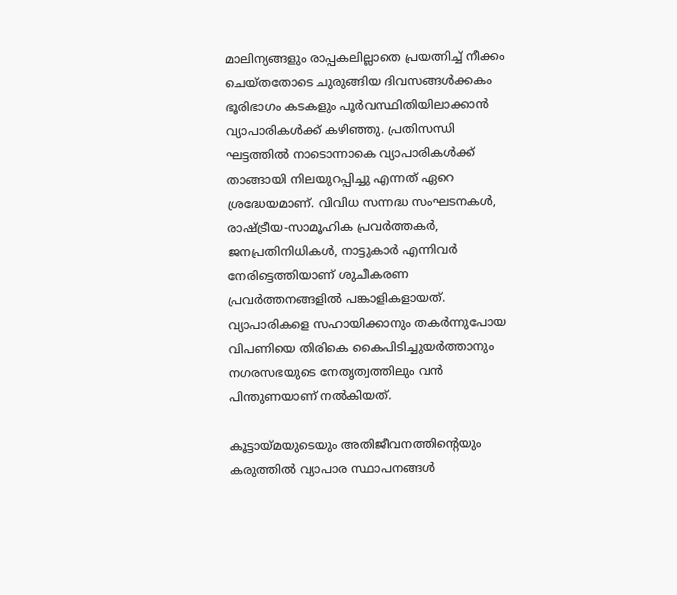മാലിന്യങ്ങളും രാപ്പകലില്ലാതെ പ്രയത്നിച്ച് നീക്കം ചെയ്തതോടെ ചുരുങ്ങിയ ദിവസങ്ങൾക്കകം ഭൂരിഭാഗം കടകളും പൂർവസ്ഥിതിയിലാക്കാൻ വ്യാപാരികൾക്ക് കഴിഞ്ഞു. പ്രതിസന്ധി ഘട്ടത്തിൽ നാടൊന്നാകെ വ്യാപാരികൾക്ക് താങ്ങായി നിലയുറപ്പിച്ചു എന്നത് ഏറെ ശ്രദ്ധേയമാണ്. വിവിധ സന്നദ്ധ സംഘടനകൾ, രാഷ്ട്രീയ-സാമൂഹിക പ്രവർത്തകർ, ജനപ്രതിനിധികൾ, നാട്ടുകാർ എന്നിവർ നേരിട്ടെത്തിയാണ് ശുചീകരണ പ്രവർത്തനങ്ങളിൽ പങ്കാളികളായത്. വ്യാപാരികളെ സഹായിക്കാനും തകർന്നുപോയ വിപണിയെ തിരികെ കൈപിടിച്ചുയർത്താനും നഗരസഭയുടെ നേതൃത്വത്തിലും വൻ പിന്തുണയാണ് നൽകിയത്.

കൂട്ടായ്മയുടെയും അതിജീവനത്തിന്‍റെയും കരുത്തിൽ വ്യാപാര സ്ഥാപനങ്ങൾ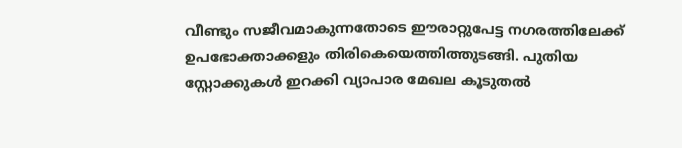വീണ്ടും സജീവമാകുന്നതോടെ ഈരാറ്റുപേട്ട നഗരത്തിലേക്ക് ഉപഭോക്താക്കളും തിരികെയെത്തിത്തുടങ്ങി. പുതിയ സ്റ്റോക്കുകൾ ഇറക്കി വ്യാപാര മേഖല കൂടുതൽ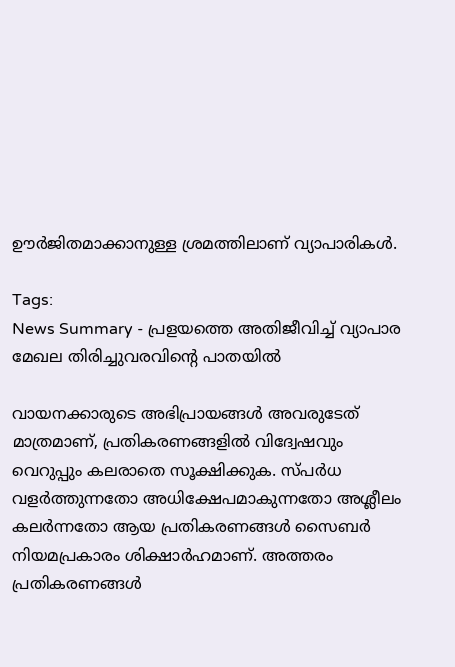ഊർജിതമാക്കാനുള്ള ശ്രമത്തിലാണ് വ്യാപാരികൾ.

Tags:
News Summary - പ്രളയത്തെ അതിജീവിച്ച് വ്യാപാര മേഖല തിരിച്ചുവരവിന്‍റെ പാതയിൽ

വായനക്കാരുടെ അഭിപ്രായങ്ങള്‍ അവരുടേത് മാത്രമാണ്, പ്രതികരണങ്ങളിൽ വിദ്വേഷവും വെറുപ്പും കലരാതെ സൂക്ഷിക്കുക. സ്പർധ വളർത്തുന്നതോ അധിക്ഷേപമാകുന്നതോ അശ്ലീലം കലർന്നതോ ആയ പ്രതികരണങ്ങൾ സൈബർ നിയമപ്രകാരം ശിക്ഷാർഹമാണ്. അത്തരം പ്രതികരണങ്ങൾ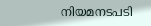നിയമനടപടി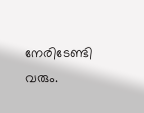നേരിടേണ്ടി വരും.